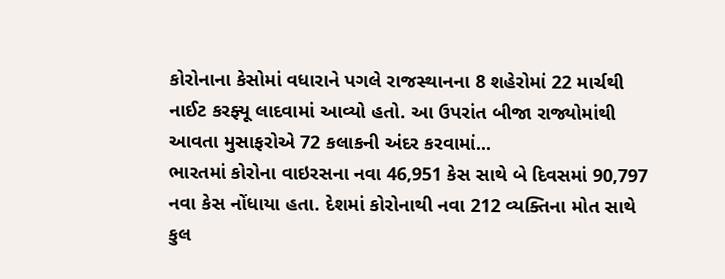કોરોનાના કેસોમાં વધારાને પગલે રાજસ્થાનના 8 શહેરોમાં 22 માર્ચથી નાઈટ કરફ્યૂ લાદવામાં આવ્યો હતો. આ ઉપરાંત બીજા રાજ્યોમાંથી આવતા મુસાફરોએ 72 કલાકની અંદર કરવામાં...
ભારતમાં કોરોના વાઇરસના નવા 46,951 કેસ સાથે બે દિવસમાં 90,797 નવા કેસ નોંધાયા હતા. દેશમાં કોરોનાથી નવા 212 વ્યક્તિના મોત સાથે કુલ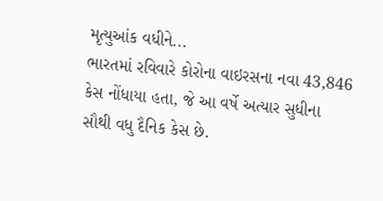મૃત્યુઆંક વધીને...
ભારતમાં રવિવારે કોરોના વાઇરસના નવા 43,846 કેસ નોંધાયા હતા, જે આ વર્ષે અત્યાર સુધીના સૌથી વધુ દૈનિક કેસ છે.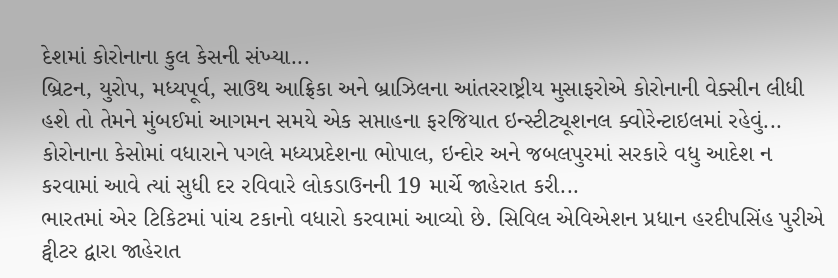દેશમાં કોરોનાના કુલ કેસની સંખ્યા...
બ્રિટન, યુરોપ, મધ્યપૂર્વ, સાઉથ આફ્રિકા અને બ્રાઝિલના આંતરરાષ્ટ્રીય મુસાફરોએ કોરોનાની વેક્સીન લીધી હશે તો તેમને મુંબઈમાં આગમન સમયે એક સપ્તાહના ફરજિયાત ઇન્સ્ટીટ્યૂશનલ ક્વોરેન્ટાઇલમાં રહેવું...
કોરોનાના કેસોમાં વધારાને પગલે મધ્યપ્રદેશના ભોપાલ, ઇન્દોર અને જબલપુરમાં સરકારે વધુ આદેશ ન કરવામાં આવે ત્યાં સુધી દર રવિવારે લોકડાઉનની 19 માર્ચે જાહેરાત કરી...
ભારતમાં એર ટિકિટમાં પાંચ ટકાનો વધારો કરવામાં આવ્યો છે. સિવિલ એવિએશન પ્રધાન હરદીપસિંહ પુરીએ ટ્વીટર દ્વારા જાહેરાત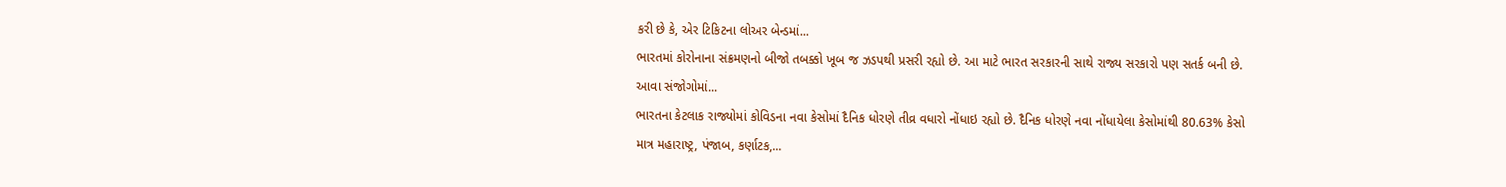કરી છે કે, એર ટિકિટના લોઅર બેન્ડમાં...
ભારતમાં કોરોનાના સંક્રમણનો બીજો તબક્કો ખૂબ જ ઝડપથી પ્રસરી રહ્યો છે. આ માટે ભારત સરકારની સાથે રાજ્ય સરકારો પણ સતર્ક બની છે. આવા સંજોગોમાં...
ભારતના કેટલાક રાજ્યોમાં કોવિડના નવા કેસોમાં દૈનિક ધોરણે તીવ્ર વધારો નોંધાઇ રહ્યો છે. દૈનિક ધોરણે નવા નોંધાયેલા કેસોમાંથી 80.63% કેસો માત્ર મહારાષ્ટ્ર, પંજાબ, કર્ણાટક,...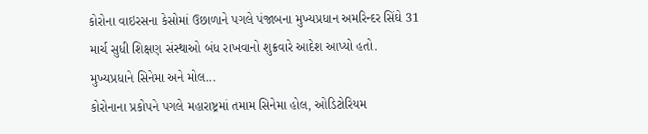કોરોના વાઇરસના કેસોમાં ઉછાળાને પગલે પંજાબના મુખ્યપ્રધાન અમરિન્દર સિંઘે 31 માર્ચ સુધી શિક્ષણ સંસ્થાઓ બંધ રાખવાનો શુક્રવારે આદેશ આપ્યો હતો. મુખ્યપ્રધાને સિનેમા અને મોલ...
કોરોનાના પ્રકોપને પગલે મહારાષ્ટ્રમાં તમામ સિનેમા હોલ, ઓડિટોરિયમ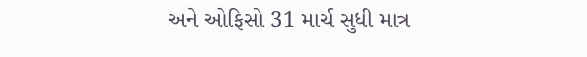અને ઓફિસો 31 માર્ચ સુધી માત્ર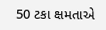50 ટકા ક્ષમતાએ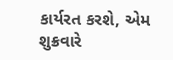કાર્યરત કરશે, એમ શુક્રવારે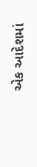એક આદેશમાં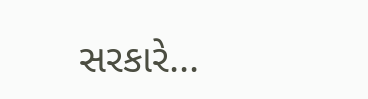સરકારે...